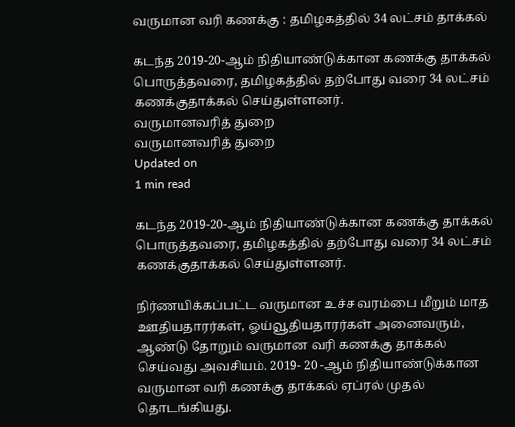வருமான வரி கணக்கு : தமிழகத்தில் 34 லட்சம் தாக்கல்

கடந்த 2019-20-ஆம் நிதியாண்டுக்கான கணக்கு தாக்கல் பொருத்தவரை, தமிழகத்தில் தற்போது வரை 34 லட்சம் கணக்குதாக்கல் செய்துள்ளனர்.
வருமானவரித் துறை
வருமானவரித் துறை
Updated on
1 min read

கடந்த 2019-20-ஆம் நிதியாண்டுக்கான கணக்கு தாக்கல் பொருத்தவரை, தமிழகத்தில் தற்போது வரை 34 லட்சம் கணக்குதாக்கல் செய்துள்ளனர்.

நிர்ணயிக்கப்பட்ட வருமான உச்ச வரம்பை மீறும் மாத ஊதியதாரர்கள், ஓய்வூதியதாரர்கள் அனைவரும், ஆண்டு தோறும் வருமான வரி கணக்கு தாக்கல் செய்வது அவசியம். 2019- 20 -ஆம் நிதியாண்டுக்கான வருமான வரி கணக்கு தாக்கல் ஏப்ரல் முதல் தொடங்கியது.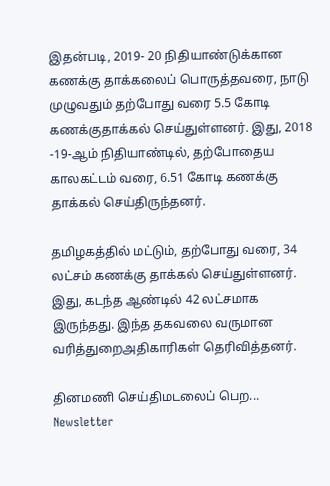இதன்படி, 2019- 20 நிதியாண்டுக்கான கணக்கு தாக்கலைப் பொருத்தவரை, நாடு முழுவதும் தற்போது வரை 5.5 கோடி கணக்குதாக்கல் செய்துள்ளனர். இது, 2018 -19-ஆம் நிதியாண்டில், தற்போதைய காலகட்டம் வரை, 6.51 கோடி கணக்கு தாக்கல் செய்திருந்தனர்.

தமிழகத்தில் மட்டும், தற்போது வரை, 34 லட்சம் கணக்கு தாக்கல் செய்துள்ளனர். இது, கடந்த ஆண்டில் 42 லட்சமாக இருந்தது. இந்த தகவலை வருமான வரித்துறைஅதிகாரிகள் தெரிவித்தனர்.

தினமணி செய்திமடலைப் பெற... Newsletter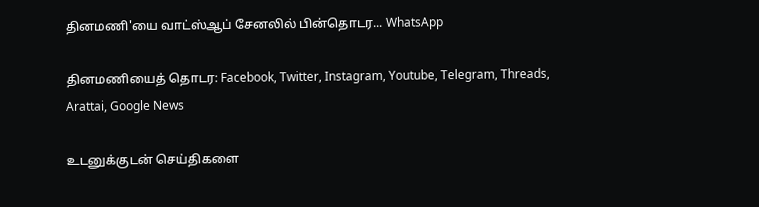தினமணி'யை வாட்ஸ்ஆப் சேனலில் பின்தொடர... WhatsApp

தினமணியைத் தொடர: Facebook, Twitter, Instagram, Youtube, Telegram, Threads, Arattai, Google News

உடனுக்குடன் செய்திகளை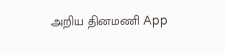அறிய தினமணி App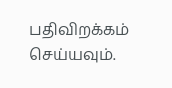பதிவிறக்கம் செய்யவும்.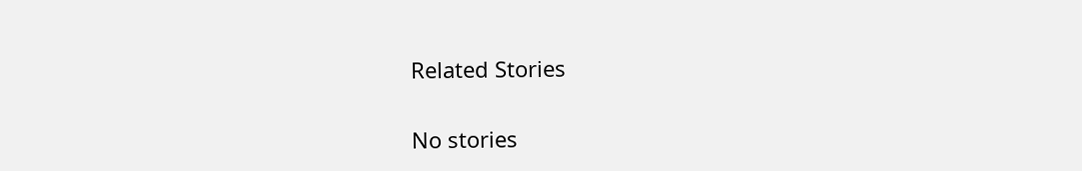Related Stories

No stories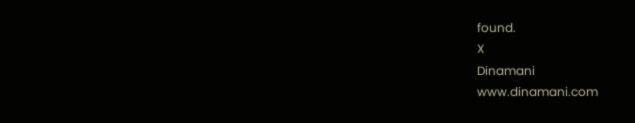found.
X
Dinamani
www.dinamani.com